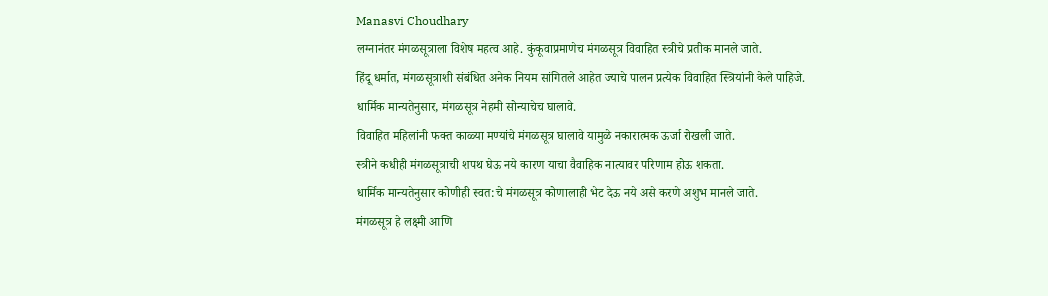Manasvi Choudhary
लग्नानंतर मंगळसूत्राला विशेष महत्व आहे. कुंकूवाप्रमाणेच मंगळसूत्र विवाहित स्त्रीचे प्रतीक मानले जाते.
हिंदू धर्मात, मंगळसूत्राशी संबंधित अनेक नियम सांगितले आहेत ज्याचे पालन प्रत्येक विवाहित स्त्रियांनी केले पाहिजे.
धार्मिक मान्यतेनुसार, मंगळसूत्र नेहमी सोन्याचेच घालावे.
विवाहित महिलांनी फक्त काळ्या मण्यांचे मंगळसूत्र घालावे यामुळे नकारात्मक ऊर्जा रोखली जाते.
स्त्रीने कधीही मंगळसूत्राची शपथ घेऊ नये कारण याचा वैवाहिक नात्यावर परिणाम होऊ शकता.
धार्मिक मान्यतेनुसार कोणीही स्वत:चे मंगळसूत्र कोणालाही भेट देऊ नये असे करणे अशुभ मानले जाते.
मंगळसूत्र हे लक्ष्मी आणि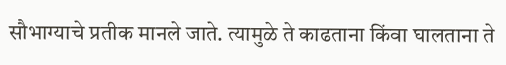सौभाग्याचे प्रतीक मानले जाते. त्यामुळे ते काढताना किंवा घालताना ते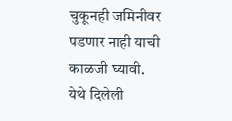चुकूनही जमिनीवर पडणार नाही याची काळजी घ्यावी.
येथे दिलेली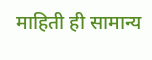माहिती ही सामान्य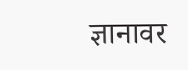ज्ञानावर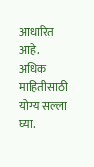आधारित आहे. अधिक माहितीसाठी योग्य सल्ला घ्या.